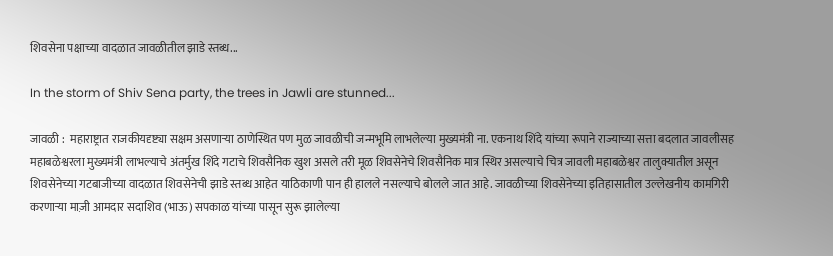शिवसेना पक्षाच्या वादळात जावळीतील झाडे स्तब्ध...

In the storm of Shiv Sena party, the trees in Jawli are stunned...

जावळी :  महाराष्ट्रात राजकीयदृष्ट्या सक्षम असणार्‍या ठाणेस्थित पण मुळ जावळीची जन्मभूमि लाभलेल्या मुख्यमंत्री ना. एकनाथ शिंदे यांच्या रूपाने राज्याच्या सत्ता बदलात जावलीसह महाबळेश्वरला मुख्यमंत्री लाभल्याचे अंतर्मुख शिंदे गटाचे शिवसैनिक खुश असले तरी मूळ शिवसेनेचे शिवसैनिक मात्र स्थिर असल्याचे चित्र जावली महाबळेश्वर तालुक्यातील असून शिवसेनेच्या गटबाजीच्या वादळात शिवसेनेची झाडे स्तब्ध आहेत याठिकाणी पान ही हालले नसल्याचे बोलले जात आहे. जावळीच्या शिवसेनेच्या इतिहासातील उल्लेखनीय कामगिरी करणाऱ्या माज़ी आमदार सदाशिव (भाऊ) सपकाळ यांच्या पासून सुरू झालेल्या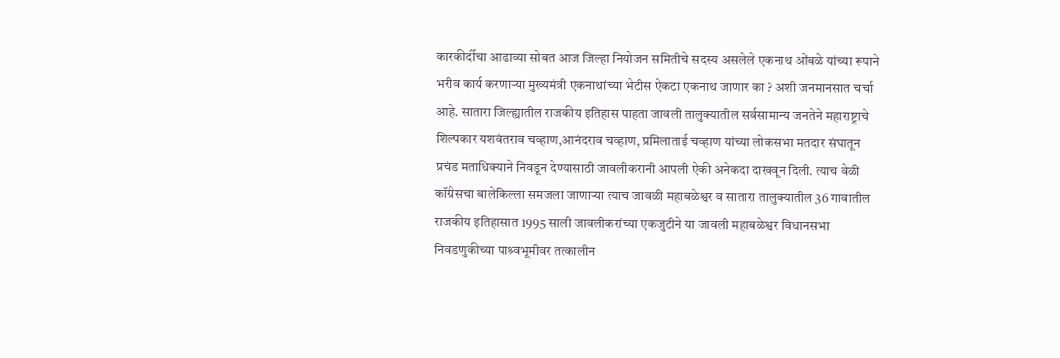कारकीर्दीचा आढाव्या सोबत आज जिल्हा नियोजन समितीचे सदस्य असलेले एकनाथ ओंबळे यांच्या रूपाने भरीव कार्य करणाऱ्या मुख्यमंत्री एकनाथांच्या भेटीस ऐकटा एकनाथ जाणार का ? अशी जनमानसात चर्चा आहे. सातारा जिल्ह्यातील राजकीय इतिहास पाहता जावली तालुक्यातील सर्वसामान्य जनतेने महाराष्ट्राचे शिल्पकार यशवंतराव चव्हाण,आनंदराव चव्हाण, प्रमिलाताई चव्हाण यांच्या लोकसभा मतदार संघातून प्रचंड मताधिक्याने निवडून देण्यासाठी जावलीकरानी आपली ऐकी अनेकदा दाखवून दिली. त्याच वेळी कॉंग्रेसचा बालेकिल्ला समजला जाणार्‍या त्याच जावळी महाबळेश्वर व सातारा तालुक्यातील 36 गावातील राजकीय इतिहासात 1995 साली जावलीकरांच्या एकजुटीने या जावली महाबळेश्वर विधानसभा निवडणुकीच्या पाश्र्वभूमीवर तत्कालीन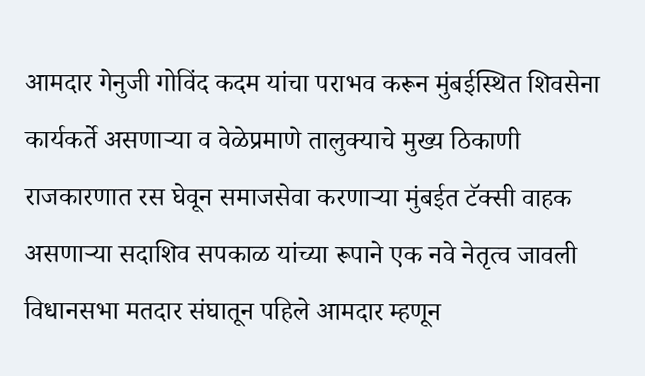आमदार गेनुजी गोविंद कदम यांचा पराभव करून मुंबईस्थित शिवसेना कार्यकर्ते असणार्‍या व वेळेप्रमाणे तालुक्याचे मुख्य ठिकाणी राजकारणात रस घेवून समाजसेवा करणार्‍या मुंबईत टॅक्सी वाहक असणार्‍या सदाशिव सपकाळ यांच्या रूपाने एक नवे नेतृत्व जावली विधानसभा मतदार संघातून पहिले आमदार म्हणून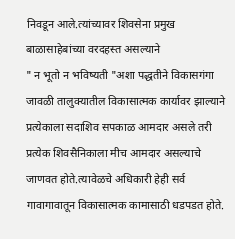निवडून आले.त्यांच्यावर शिवसेना प्रमुख बाळासाहेबांच्या वरदहस्त असल्याने
" न भूतो न भविष्यती "अशा पद्धतीने विकासगंगा जावळी तालुक्यातील विकासात्मक कार्यावर झाल्याने प्रत्येकाला सदाशिव सपकाळ आमदार असले तरी प्रत्येक शिवसैनिकाला मीच आमदार असल्याचे जाणवत होते.त्यावेळचे अधिकारी हेही सर्व गावागावातून विकासात्मक कामासाठी धडपडत होते.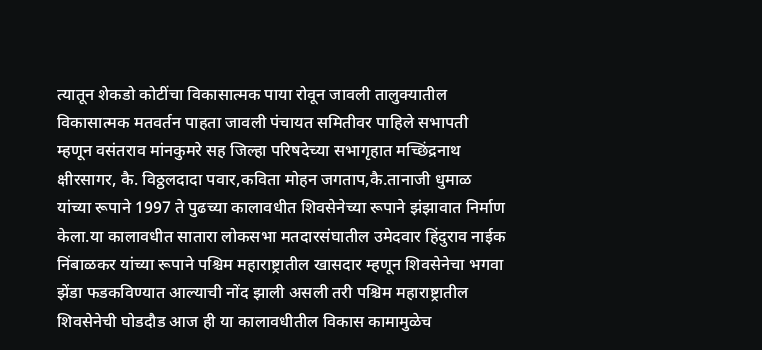त्यातून शेकडो कोटींचा विकासात्मक पाया रोवून जावली तालुक्यातील विकासात्मक मतवर्तन पाहता जावली पंचायत समितीवर पाहिले सभापती म्हणून वसंतराव मांनकुमरे सह जिल्हा परिषदेच्या सभागृहात मच्छिंद्रनाथ क्षीरसागर, कै. विठ्ठलदादा पवार,कविता मोहन जगताप,कै.तानाजी धुमाळ यांच्या रूपाने 1997 ते पुढच्या कालावधीत शिवसेनेच्या रूपाने झंझावात निर्माण केला.या कालावधीत सातारा लोकसभा मतदारसंघातील उमेदवार हिंदुराव नाईक निंबाळकर यांच्या रूपाने पश्चिम महाराष्ट्रातील खासदार म्हणून शिवसेनेचा भगवा झेंडा फडकविण्यात आल्याची नोंद झाली असली तरी पश्चिम महाराष्ट्रातील शिवसेनेची घोडदौड आज ही या कालावधीतील विकास कामामुळेच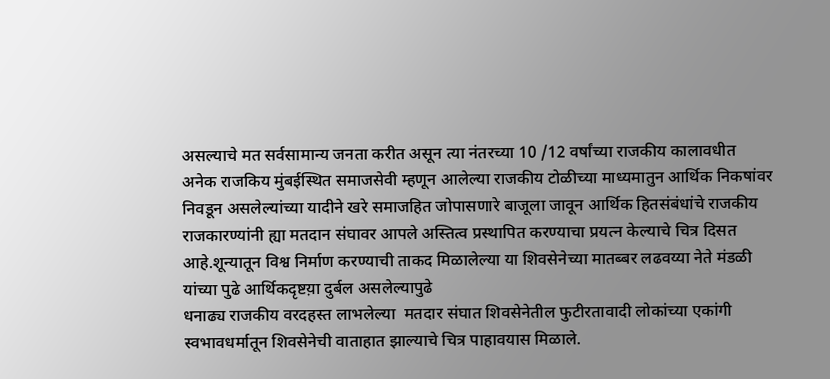असल्याचे मत सर्वसामान्य जनता करीत असून त्या नंतरच्या 10 /12 वर्षांच्या राजकीय कालावधीत अनेक राजकिय मुंबईस्थित समाजसेवी म्हणून आलेल्या राजकीय टोळीच्या माध्यमातुन आर्थिक निकषांवर निवडून असलेल्यांच्या यादीने खरे समाजहित जोपासणारे बाजूला जावून आर्थिक हितसंबंधांचे राजकीय राजकारण्यांनी ह्या मतदान संघावर आपले अस्तित्व प्रस्थापित करण्याचा प्रयत्न केल्याचे चित्र दिसत आहे.शून्यातून विश्व निर्माण करण्याची ताकद मिळालेल्या या शिवसेनेच्या मातब्बर लढवय्या नेते मंडळी यांच्या पुढे आर्थिकदृष्टय़ा दुर्बल असलेल्यापुढे
धनाढ्य राजकीय वरदहस्त लाभलेल्या  मतदार संघात शिवसेनेतील फुटीरतावादी लोकांच्या एकांगी स्वभावधर्मातून शिवसेनेची वाताहात झाल्याचे चित्र पाहावयास मिळाले.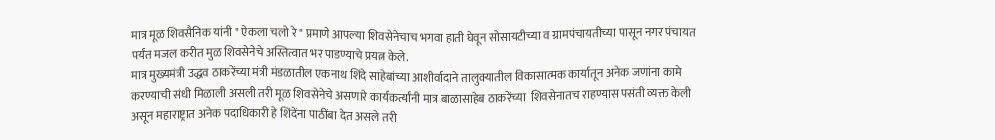मात्र मूळ शिवसैनिक यांनी " ऐकला चलो रे " प्रमाणे आपल्या शिवसेनेचाच भगवा हाती घेवून सोसायटीच्या व ग्रामपंचायतीच्या पासून नगर पंचायत पर्यंत मजल करीत मुळ शिवसेनेचे अस्तित्वात भर पाडण्याचे प्रयत्न केले.
मात्र मुख्यमंत्री उद्धव ठाकरेंच्या मंत्री मंडळातील एकनाथ शिंदे साहेबांच्या आशीर्वादाने तालुक्यातील विकासात्मक कार्यातून अनेक जणांना कामे करण्याची संधी मिळाली असली तरी मूळ शिवसेनेचे असणारे कार्यकर्त्यांनी मात्र बाळासाहेब ठाकरेंच्या  शिवसेनातच राहण्यास पसंती व्यक्त केली असून महाराष्ट्रात अनेक पदाधिकारी हे शिंदेंना पाठींबा देत असले तरी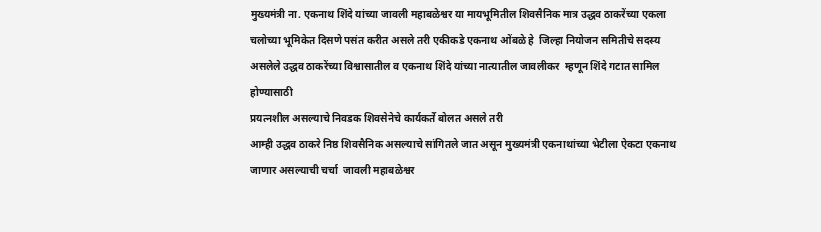मुख्यमंत्री ना. एकनाथ शिंदे यांच्या जावली महाबळेश्वर या मायभूमितील शिवसैनिक मात्र उद्धव ठाकरेंच्या एकला चलोच्या भूमिकेत दिसणे पसंत करीत असले तरी एकीकडे एकनाथ ओंबळे हे  जिल्हा नियोजन समितीचे सदस्य असलेले उद्धव ठाकरेंच्या विश्वासातील व एकनाथ शिंदे यांच्या नात्यातील जावलीकर  म्हणून शिंदे गटात सामिल होण्यासाठी
प्रयत्नशील असल्याचे निवडक शिवसेनेचे कार्यकर्ते बोलत असले तरी
आम्ही उद्धव ठाकरे निष्ठ शिवसैनिक असल्याचे सांगितले जात असून मुख्यमंत्री एकनाथांच्या भेटीला ऐकटा एकनाथ जाणार असल्याची चर्चा  जावली महाबळेश्वर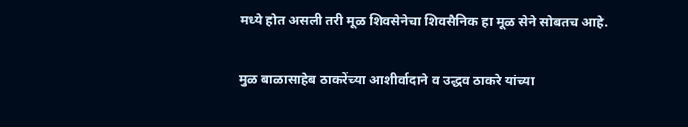मध्ये होत असली तरी मूळ शिवसेनेचा शिवसैनिक हा मूळ सेने सोबतच आहे.

मुळ बाळासाहेब ठाकरेंच्या आशीर्वादाने व उद्धव ठाकरे यांच्या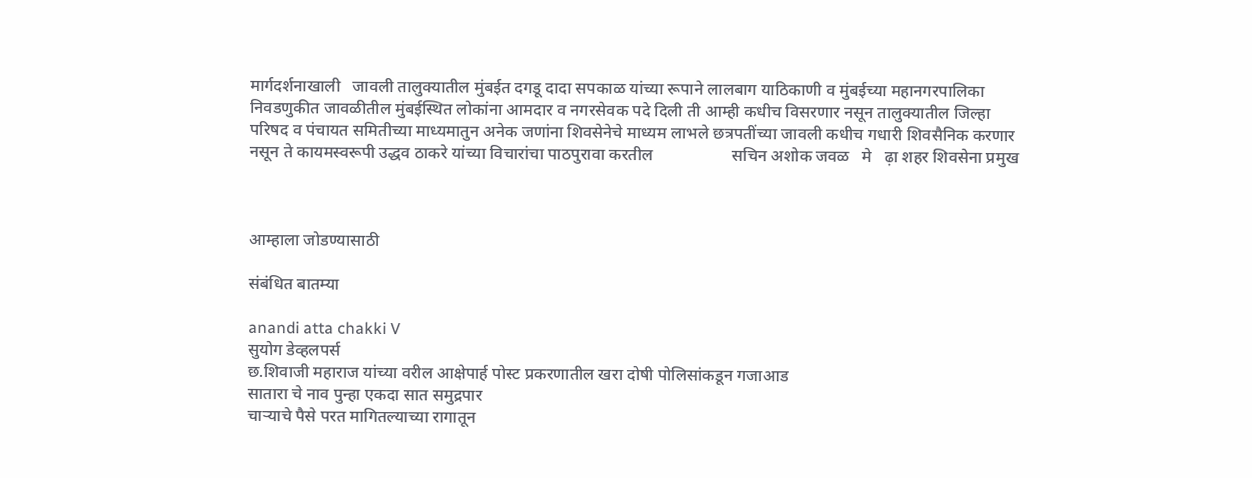मार्गदर्शनाखाली   जावली तालुक्यातील मुंबईत दगडू दादा सपकाळ यांच्या रूपाने लालबाग याठिकाणी व मुंबईच्या महानगरपालिका निवडणुकीत जावळीतील मुंबईस्थित लोकांना आमदार व नगरसेवक पदे दिली ती आम्ही कधीच विसरणार नसून तालुक्यातील जिल्हा परिषद व पंचायत समितीच्या माध्यमातुन अनेक जणांना शिवसेनेचे माध्यम लाभले छत्रपतींच्या जावली कधीच गधारी शिवसैनिक करणार नसून ते कायमस्वरूपी उद्धव ठाकरे यांच्या विचारांचा पाठपुरावा करतील                   सचिन अशोक जवळ   मे   ढ़ा शहर शिवसेना प्रमुख



आम्हाला जोडण्यासाठी

संबंधित बातम्या

anandi atta chakki V
सुयोग डेव्हलपर्स
छ.शिवाजी महाराज यांच्या वरील आक्षेपार्ह पोस्ट प्रकरणातील खरा दोषी पोलिसांकडून गजाआड
सातारा चे नाव पुन्हा एकदा सात समुद्रपार
चाऱ्याचे पैसे परत मागितल्याच्या रागातून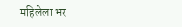महिलेला भर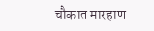चौकात मारहाण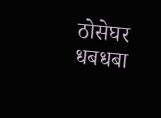ठोसेघर धबधबा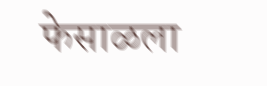फेसाळला